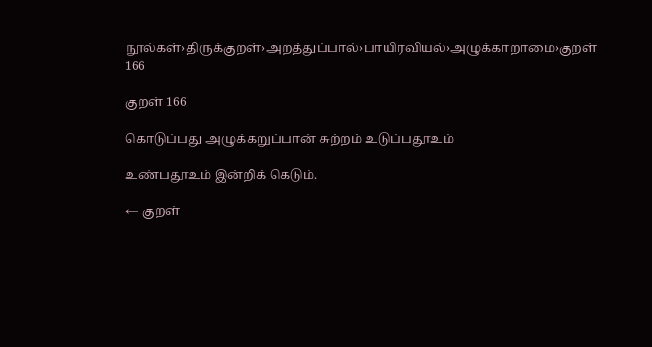நூல்கள்›திருக்குறள்›அறத்துப்பால்›பாயிரவியல்›அழுக்காறாமை›குறள் 166

குறள் 166

கொடுப்பது அழுக்கறுப்பான் சுற்றம் உடுப்பதூஉம்

உண்பதூஉம் இன்றிக் கெடும்.

← குறள்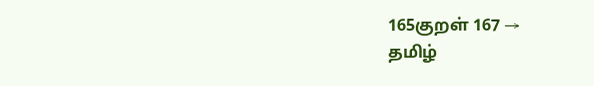165குறள் 167 →
தமிழ்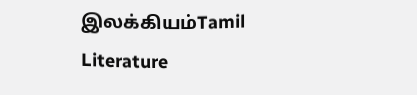இலக்கியம்Tamil Literature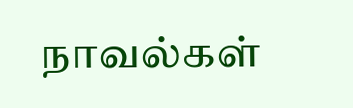நாவல்கள்